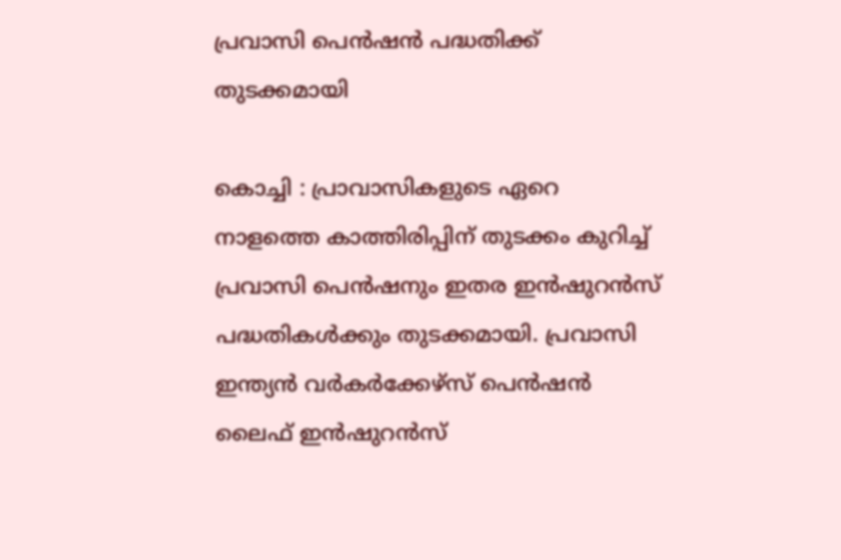പ്രവാസി പെന്‍ഷന്‍ പദ്ധതിക്ക് തുടക്കമായി

കൊച്ചി : പ്രാവാസികളുടെ ഏറെ നാളത്തെ കാത്തിരിപ്പിന് തുടക്കം കുറിച്ച് പ്രവാസി പെന്‍ഷനും ഇതര ഇന്‍ഷുറന്‍സ് പദ്ധതികള്‍ക്കും തുടക്കമായി. പ്രവാസി ഇന്ത്യന്‍ വര്‍കര്‍ക്കേഴ്‌സ് പെന്‍ഷന്‍ ലൈഫ് ഇന്‍ഷുറന്‍സ്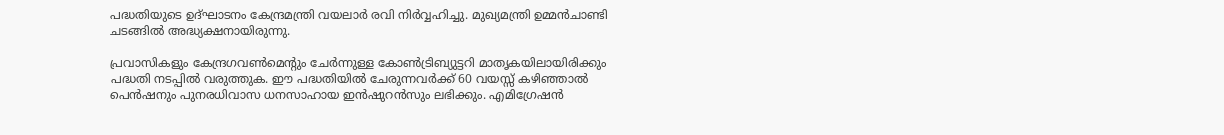പദ്ധതിയുടെ ഉദ്ഘാടനം കേന്ദ്രമന്ത്രി വയലാര്‍ രവി നിര്‍വ്വഹിച്ചു. മുഖ്യമന്ത്രി ഉമ്മന്‍ചാണ്ടി ചടങ്ങില്‍ അദ്ധ്യക്ഷനായിരുന്നു.

പ്രവാസികളും കേന്ദ്രഗവണ്‍മെന്റും ചേര്‍ന്നുള്ള കോണ്‍ട്രിബ്യുട്ടറി മാതൃകയിലായിരിക്കും പദ്ധതി നടപ്പില്‍ വരുത്തുക. ഈ പദ്ധതിയില്‍ ചേരുന്നവര്‍ക്ക് 60 വയസ്സ് കഴിഞ്ഞാല്‍ പെന്‍ഷനും പുനരധിവാസ ധനസാഹായ ഇന്‍ഷുറന്‍സും ലഭിക്കും. എമിഗ്രേഷന്‍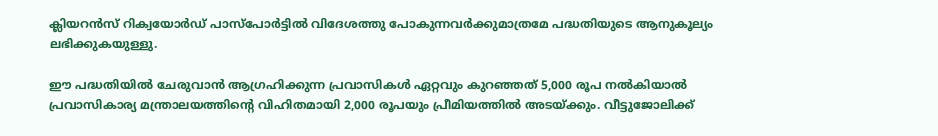ക്ലിയറന്‍സ് റിക്വയോര്‍ഡ് പാസ്പോര്‍ട്ടില്‍ വിദേശത്തു പോകുന്നവര്‍ക്കുമാത്രമേ പദ്ധതിയുടെ ആനുകൂല്യം ലഭിക്കുകയുള്ളു.

ഈ പദ്ധതിയില്‍ ചേരുവാന്‍ ആഗ്രഹിക്കുന്ന പ്രവാസികള്‍ ഏറ്റവും കുറഞ്ഞത് 5,000 രൂപ നല്‍കിയാല്‍ പ്രവാസികാര്യ മന്ത്രാലയത്തിന്റെ വിഹിതമായി 2,000 രൂപയും പ്രീമിയത്തില്‍ അടയ്ക്കും. വീട്ടുജോലിക്ക്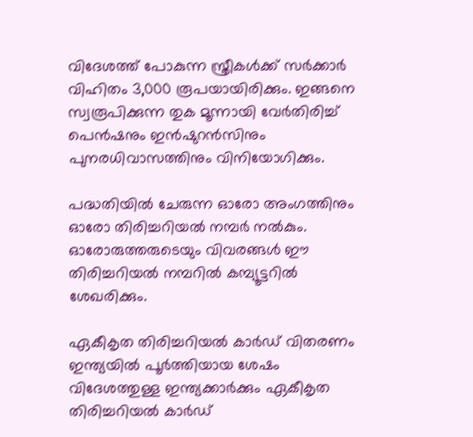വിദേശത്ത് പോകുന്ന സ്ത്രീകള്‍ക്ക് സര്‍ക്കാര്‍ വിഹിതം 3,000 രൂപയായിരിക്കും. ഇങ്ങനെ സ്വരൂപിക്കുന്ന തുക മൂന്നായി വേര്‍തിരിച്ച് പെന്‍ഷനും ഇന്‍ഷുറന്‍സിനും പുനരധിവാസത്തിനും വിനിയോഗിക്കും.

പദ്ധതിയില്‍ ചേരുന്ന ഓരോ അംഗത്തിനും ഓരോ തിരിച്ചറിയല്‍ നമ്പര്‍ നല്‍കും. ഓരോരുത്തരുടെയും വിവരങ്ങള്‍ ഈ തിരിച്ചറിയല്‍ നമ്പറില്‍ കമ്പ്യൂട്ടറില്‍ ശേഖരിക്കും.

ഏകീകൃത തിരിച്ചറിയല്‍ കാര്‍ഡ് വിതരണം ഇന്ത്യയില്‍ പൂര്‍ത്തിയായ ശേഷം വിദേശത്തുള്ള ഇന്ത്യക്കാര്‍ക്കും ഏകീകൃത തിരിച്ചറിയല്‍ കാര്‍ഡ്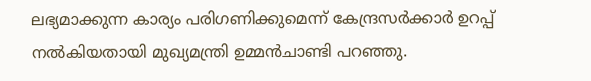ലഭ്യമാക്കുന്ന കാര്യം പരിഗണിക്കുമെന്ന് കേന്ദ്രസര്‍ക്കാര്‍ ഉറപ്പ് നല്‍കിയതായി മുഖ്യമന്ത്രി ഉമ്മന്‍ചാണ്ടി പറഞ്ഞു.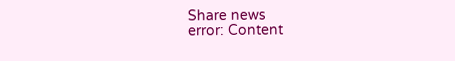Share news
error: Content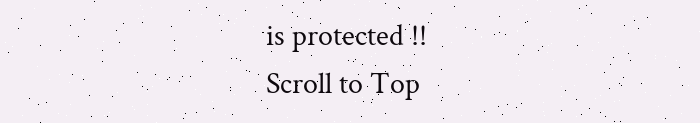is protected !!
Scroll to Top